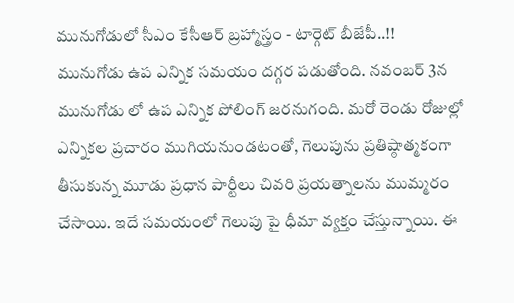మునుగోడులో సీఎం కేసీఆర్ బ్రహ్మాస్త్రం - టార్గెట్ బీజేపీ..!!
మునుగోడు ఉప ఎన్నిక సమయం దగ్గర పడుతోంది. నవంబర్ 3న మునుగోడు లో ఉప ఎన్నిక పోలింగ్ జరనుగంది. మరో రెండు రోజుల్లో ఎన్నికల ప్రచారం ముగియనుండటంతో, గెలుపును ప్రతిష్ఠాత్మకంగా తీసుకున్న మూడు ప్రధాన పార్టీలు చివరి ప్రయత్నాలను ముమ్మరం చేసాయి. ఇదే సమయంలో గెలుపు పై ధీమా వ్యక్తం చేస్తున్నాయి. ఈ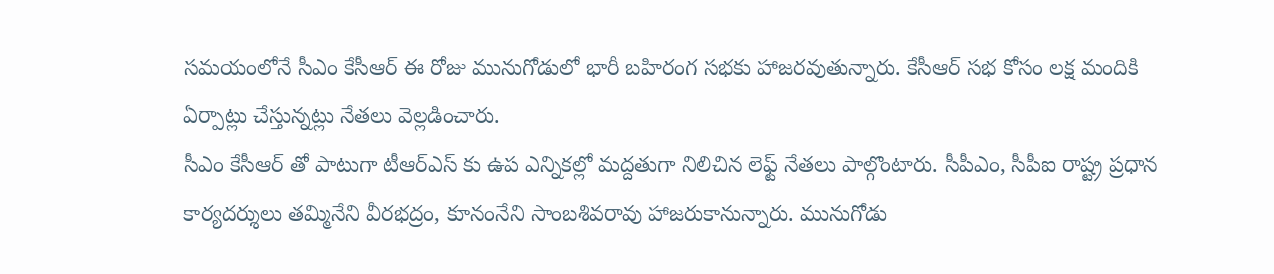సమయంలోనే సీఎం కేసీఆర్ ఈ రోజు మునుగోడులో భారీ బహిరంగ సభకు హాజరవుతున్నారు. కేసీఆర్ సభ కోసం లక్ష మందికి ఏర్పాట్లు చేస్తున్నట్లు నేతలు వెల్లడించారు.
సీఎం కేసీఆర్ తో పాటుగా టీఆర్ఎస్ కు ఉప ఎన్నికల్లో మద్దతుగా నిలిచిన లెఫ్ట్ నేతలు పాల్గొంటారు. సీపీఎం, సీపీఐ రాష్ట్ర ప్రధాన కార్యదర్శులు తమ్మినేని వీరభద్రం, కూనంనేని సాంబశివరావు హాజరుకానున్నారు. మునుగోడు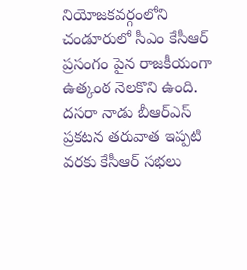నియోజకవర్గంలోని చండూరులో సీఎం కేసీఆర్ ప్రసంగం పైన రాజకీయంగా ఉత్కంఠ నెలకొని ఉంది. దసరా నాడు బీఆర్ఎస్ ప్రకటన తరువాత ఇప్పటి వరకు కేసీఆర్ సభలు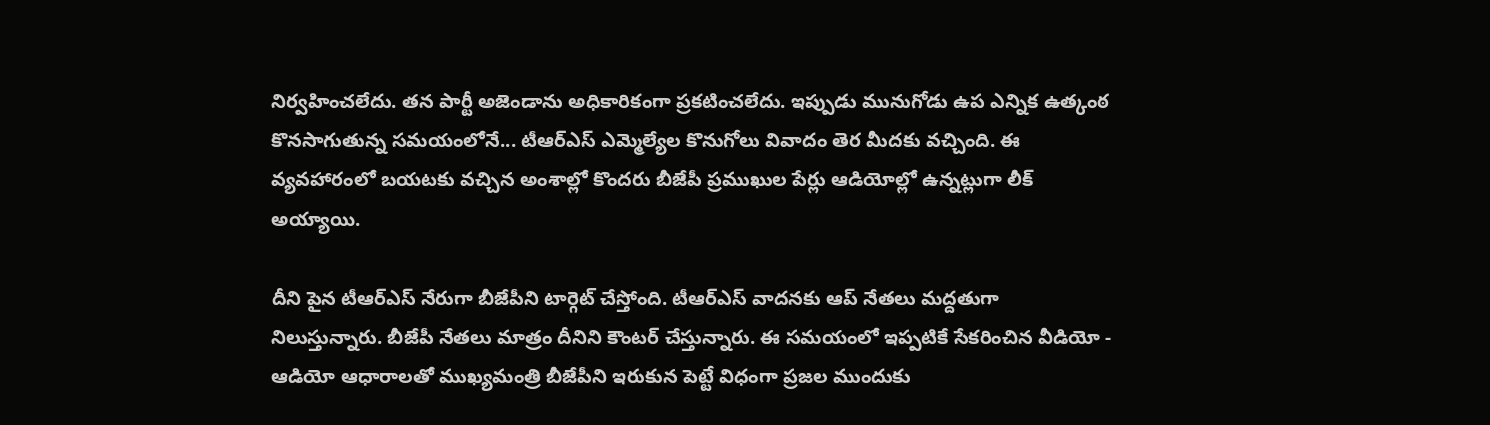నిర్వహించలేదు. తన పార్టీ అజెండాను అధికారికంగా ప్రకటించలేదు. ఇప్పుడు మునుగోడు ఉప ఎన్నిక ఉత్కంఠ కొనసాగుతున్న సమయంలోనే... టీఆర్ఎస్ ఎమ్మెల్యేల కొనుగోలు వివాదం తెర మీదకు వచ్చింది. ఈ వ్యవహారంలో బయటకు వచ్చిన అంశాల్లో కొందరు బీజేపీ ప్రముఖుల పేర్లు ఆడియోల్లో ఉన్నట్లుగా లీక్ అయ్యాయి.

దీని పైన టీఆర్ఎస్ నేరుగా బీజేపీని టార్గెట్ చేస్తోంది. టీఆర్ఎస్ వాదనకు ఆప్ నేతలు మద్దతుగా నిలుస్తున్నారు. బీజేపీ నేతలు మాత్రం దీనిని కౌంటర్ చేస్తున్నారు. ఈ సమయంలో ఇప్పటికే సేకరించిన వీడియో - ఆడియో ఆధారాలతో ముఖ్యమంత్రి బీజేపీని ఇరుకున పెట్టే విధంగా ప్రజల ముందుకు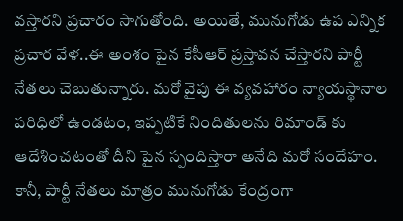వస్తారని ప్రచారం సాగుతోంది. అయితే, మునుగోడు ఉప ఎన్నిక ప్రచార వేళ..ఈ అంశం పైన కేసీఆర్ ప్రస్తావన చేస్తారని పార్టీ నేతలు చెబుతున్నారు. మరో వైపు ఈ వ్యవహారం న్యాయస్థానాల పరిధిలో ఉండటం, ఇప్పటికే నిందితులను రిమాండ్ కు ఆదేశించటంతో దీని పైన స్పందిస్తారా అనేది మరో సందేహం. కానీ, పార్టీ నేతలు మాత్రం మునుగోడు కేంద్రంగా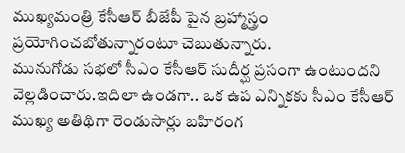ముఖ్యమంత్రి కేసీఆర్ బీజేపీ పైన బ్రహ్మాస్త్రం ప్రయోగించబోతున్నారంటూ చెబుతున్నారు.
మునుగోడు సభలో సీఎం కేసీఆర్ సుదీర్ఘ ప్రసంగా ఉంటుందని వెల్లడించారు.ఇదిలా ఉండగా.. ఒక ఉప ఎన్నికకు సీఎం కేసీఆర్ ముఖ్య అతిథిగా రెండుసార్లు బహిరంగ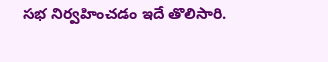సభ నిర్వహించడం ఇదే తొలిసారి.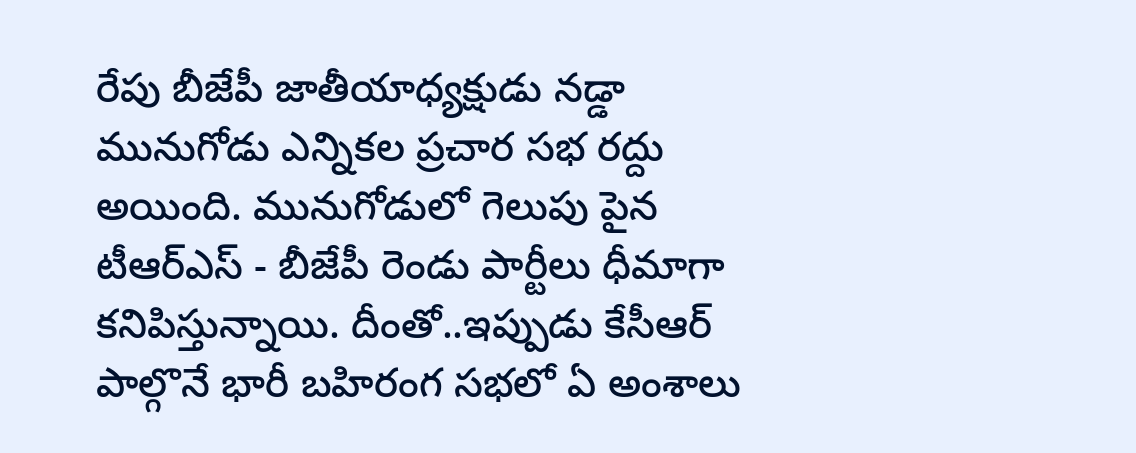రేపు బీజేపీ జాతీయాధ్యక్షుడు నడ్డా మునుగోడు ఎన్నికల ప్రచార సభ రద్దు అయింది. మునుగోడులో గెలుపు పైన టీఆర్ఎస్ - బీజేపీ రెండు పార్టీలు ధీమాగా కనిపిస్తున్నాయి. దీంతో..ఇప్పుడు కేసీఆర్ పాల్గొనే భారీ బహిరంగ సభలో ఏ అంశాలు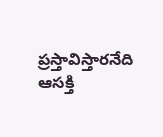ప్రస్తావిస్తారనేది ఆసక్తి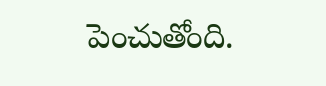పెంచుతోంది.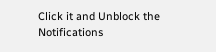Click it and Unblock the Notifications